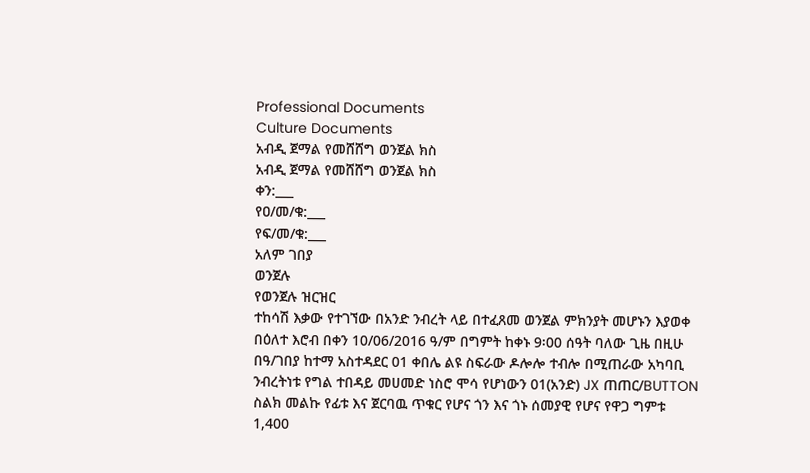Professional Documents
Culture Documents
አብዲ ጀማል የመሸሸግ ወንጀል ክስ
አብዲ ጀማል የመሸሸግ ወንጀል ክስ
ቀን:___
የዐ/መ/ቁ:___
የፍ/መ/ቁ:___
አለም ገበያ
ወንጀሉ
የወንጀሉ ዝርዝር
ተከሳሽ እቃው የተገኘው በአንድ ንብረት ላይ በተፈጸመ ወንጀል ምክንያት መሆኑን እያወቀ
በዕለተ እሮብ በቀን 10/06/2016 ዓ/ም በግምት ከቀኑ 9፡00 ሰዓት ባለው ጊዜ በዚሁ
በዓ/ገበያ ከተማ አስተዳደር 01 ቀበሌ ልዩ ስፍራው ዶሎሎ ተብሎ በሚጠራው አካባቢ
ንብረትነቱ የግል ተበዳይ መሀመድ ነስሮ ሞሳ የሆነውን 01(አንድ) JX ጠጠር/BUTTON
ስልክ መልኩ የፊቱ እና ጀርባዉ ጥቁር የሆና ጎን እና ጎኑ ሰመያዊ የሆና የዋጋ ግምቱ
1,400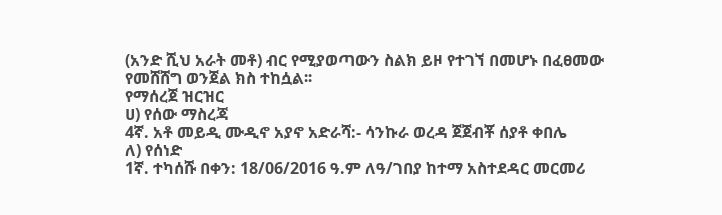(አንድ ሺህ አራት መቶ) ብር የሚያወጣውን ስልክ ይዞ የተገኘ በመሆኑ በፈፀመው
የመሸሸግ ወንጀል ክስ ተከሷል፡፡
የማሰረጀ ዝርዝር
ሀ) የሰው ማስረጃ
4ኛ. አቶ መይዲ ሙዲኖ አያኖ አድራሻ:- ሳንኩራ ወረዳ ጀጀብቾ ሰያቶ ቀበሌ
ለ) የሰነድ
1ኛ. ተካሰሹ በቀን: 18/06/2016 ዓ.ም ለዓ/ገበያ ከተማ አስተደዳር መርመሪ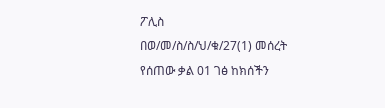ፖሊስ
በወ/መ/ስ/ስ/ህ/ቁ/27(1) መሰረት የሰጠው ቃል 01 ገፅ ከክሰችን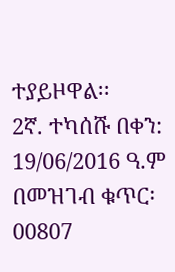ተያይዞዋል፡፡
2ኛ. ተካሰሹ በቀን: 19/06/2016 ዓ.ም በመዝገብ ቁጥር፡ 00807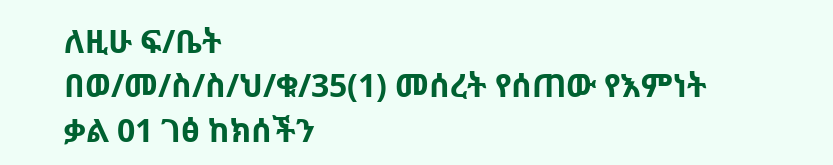ለዚሁ ፍ/ቤት
በወ/መ/ስ/ስ/ህ/ቁ/35(1) መሰረት የሰጠው የእምነት ቃል 01 ገፅ ከክሰችን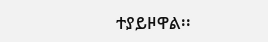ተያይዞዋል፡፡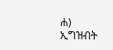ሐ) ኢግዝብት